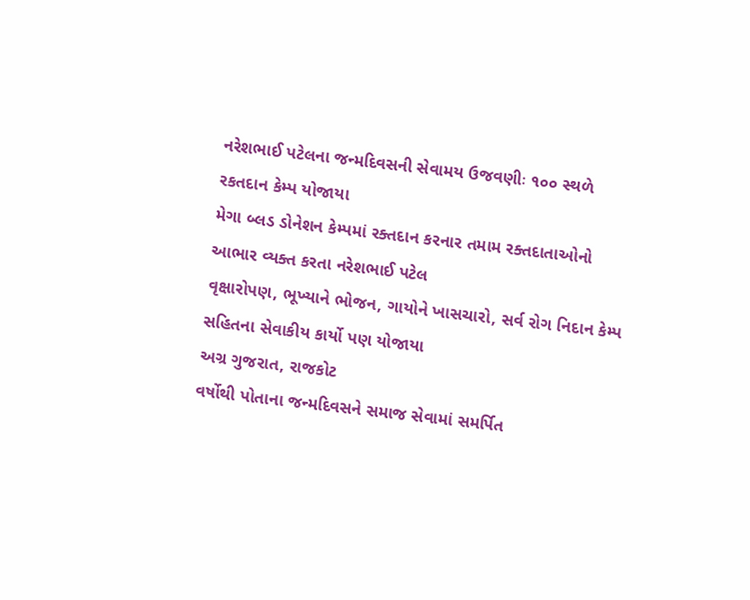નરેશભાઈ પટેલના જન્મદિવસની સેવામય ઉજવણીઃ ૧૦૦ સ્થળે રકતદાન કેમ્પ યોજાયા
મેગા બ્લડ ડોનેશન કેમ્પમાં રક્તદાન કરનાર તમામ રક્તદાતાઓનો આભાર વ્યક્ત કરતા નરેશભાઈ પટેલ
વૃક્ષારોપણ, ભૂખ્યાને ભોજન, ગાયોને ખાસચારો, સર્વ રોગ નિદાન કેમ્પ સહિતના સેવાકીય કાર્યો પણ યોજાયા
અગ્ર ગુજરાત, રાજકોટ
વર્ષોથી પોતાના જન્મદિવસને સમાજ સેવામાં સમર્પિત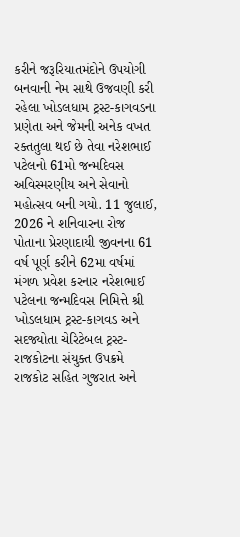કરીને જરૂરિયાતમંદોને ઉપયોગી બનવાની નેમ સાથે ઉજવણી કરી રહેલા ખોડલધામ ટ્રસ્ટ-કાગવડના પ્રણેતા અને જેમની અનેક વખત રક્તતુલા થઈ છે તેવા નરેશભાઈ પટેલનો 61મો જન્મદિવસ અવિસ્મરણીય અને સેવાનો મહોત્સવ બની ગયો. 11 જુલાઈ, 2026 ને શનિવારના રોજ પોતાના પ્રેરણાદાયી જીવનના 61 વર્ષ પૂર્ણ કરીને 62મા વર્ષમાં મંગળ પ્રવેશ કરનાર નરેશભાઈ પટેલના જન્મદિવસ નિમિત્તે શ્રી ખોડલધામ ટ્રસ્ટ-કાગવડ અને સદજ્યોતા ચેરિટેબલ ટ્રસ્ટ-રાજકોટના સંયુક્ત ઉપક્રમે રાજકોટ સહિત ગુજરાત અને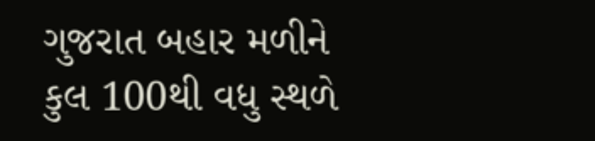ગુજરાત બહાર મળીને કુલ 100થી વધુ સ્થળે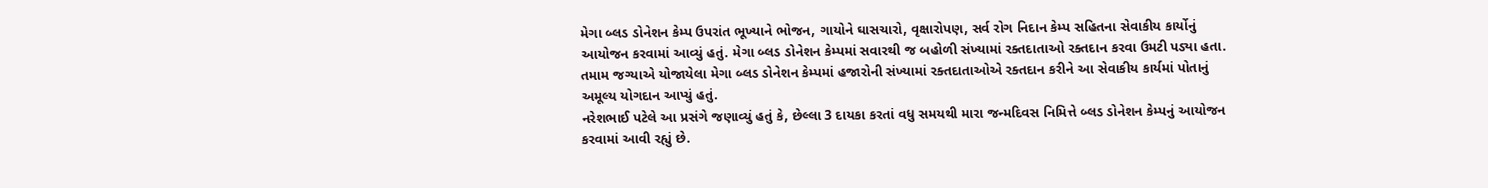મેગા બ્લડ ડોનેશન કેમ્પ ઉપરાંત ભૂખ્યાને ભોજન, ગાયોને ઘાસચારો, વૃક્ષારોપણ, સર્વ રોગ નિદાન કેમ્પ સહિતના સેવાકીય કાર્યોનું આયોજન કરવામાં આવ્યું હતું. મેગા બ્લડ ડોનેશન કેમ્પમાં સવારથી જ બહોળી સંખ્યામાં રક્તદાતાઓ રક્તદાન કરવા ઉમટી પડ્યા હતા. તમામ જગ્યાએ યોજાયેલા મેગા બ્લડ ડોનેશન કેમ્પમાં હજારોની સંખ્યામાં રક્તદાતાઓએ રક્તદાન કરીને આ સેવાકીય કાર્યમાં પોતાનું અમૂલ્ય યોગદાન આપ્યું હતું.
નરેશભાઈ પટેલે આ પ્રસંગે જણાવ્યું હતું કે, છેલ્લા 3 દાયકા કરતાં વધુ સમયથી મારા જન્મદિવસ નિમિત્તે બ્લડ ડોનેશન કેમ્પનું આયોજન કરવામાં આવી રહ્યું છે.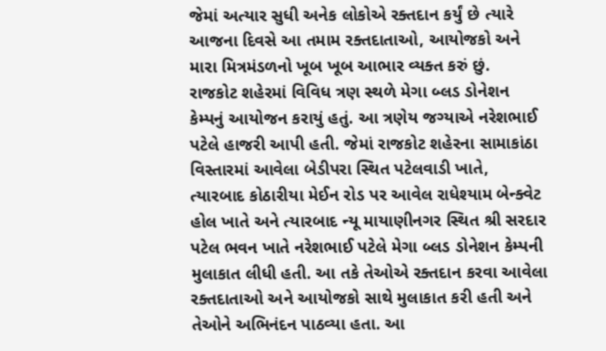જેમાં અત્યાર સુધી અનેક લોકોએ રક્તદાન કર્યું છે ત્યારે આજના દિવસે આ તમામ રક્તદાતાઓ, આયોજકો અને મારા મિત્રમંડળનો ખૂબ ખૂબ આભાર વ્યક્ત કરું છું.
રાજકોટ શહેરમાં વિવિધ ત્રણ સ્થળે મેગા બ્લડ ડોનેશન કેમ્પનું આયોજન કરાયું હતું. આ ત્રણેય જગ્યાએ નરેશભાઈ પટેલે હાજરી આપી હતી. જેમાં રાજકોટ શહેરના સામાકાંઠા વિસ્તારમાં આવેલા બેડીપરા સ્થિત પટેલવાડી ખાતે, ત્યારબાદ કોઠારીયા મેઈન રોડ પર આવેલ રાધેશ્યામ બેન્ક્વેટ હોલ ખાતે અને ત્યારબાદ ન્યૂ માયાણીનગર સ્થિત શ્રી સરદાર પટેલ ભવન ખાતે નરેશભાઈ પટેલે મેગા બ્લડ ડોનેશન કેમ્પની મુલાકાત લીધી હતી. આ તકે તેઓએ રક્તદાન કરવા આવેલા રક્તદાતાઓ અને આયોજકો સાથે મુલાકાત કરી હતી અને તેઓને અભિનંદન પાઠવ્યા હતા. આ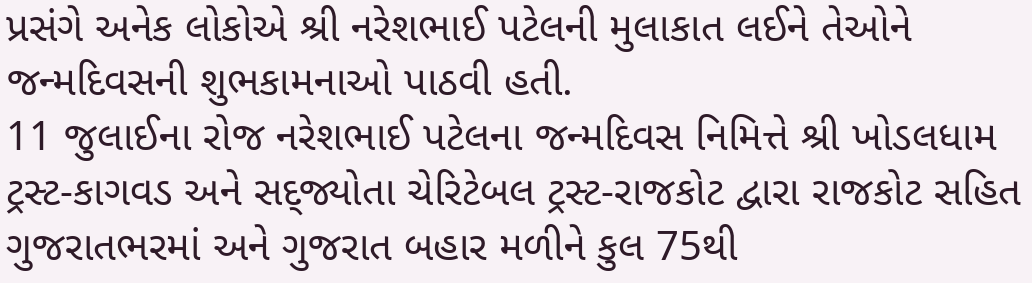પ્રસંગે અનેક લોકોએ શ્રી નરેશભાઈ પટેલની મુલાકાત લઈને તેઓને જન્મદિવસની શુભકામનાઓ પાઠવી હતી.
11 જુલાઈના રોજ નરેશભાઈ પટેલના જન્મદિવસ નિમિત્તે શ્રી ખોડલધામ ટ્રસ્ટ-કાગવડ અને સદ્જ્યોતા ચેરિટેબલ ટ્રસ્ટ-રાજકોટ દ્વારા રાજકોટ સહિત ગુજરાતભરમાં અને ગુજરાત બહાર મળીને કુલ 75થી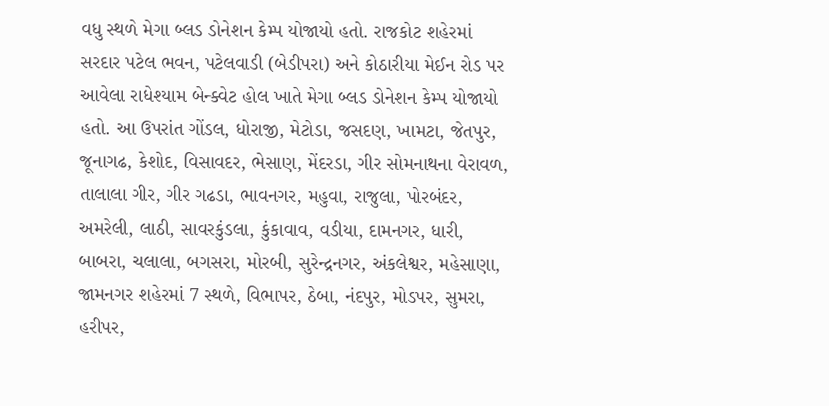વધુ સ્થળે મેગા બ્લડ ડોનેશન કેમ્પ યોજાયો હતો. રાજકોટ શહેરમાં સરદાર પટેલ ભવન, પટેલવાડી (બેડીપરા) અને કોઠારીયા મેઈન રોડ પર આવેલા રાધેશ્યામ બેન્ક્વેટ હોલ ખાતે મેગા બ્લડ ડોનેશન કેમ્પ યોજાયો હતો. આ ઉપરાંત ગોંડલ, ધોરાજી, મેટોડા, જસદણ, ખામટા, જેતપુર, જૂનાગઢ, કેશોદ, વિસાવદર, ભેસાણ, મેંદરડા, ગીર સોમનાથના વેરાવળ, તાલાલા ગીર, ગીર ગઢડા, ભાવનગર, મહુવા, રાજુલા, પોરબંદર, અમરેલી, લાઠી, સાવરકુંડલા, કુંકાવાવ, વડીયા, દામનગર, ધારી, બાબરા, ચલાલા, બગસરા, મોરબી, સુરેન્દ્રનગર, અંકલેશ્વર, મહેસાણા, જામનગર શહેરમાં 7 સ્થળે, વિભાપર, ઠેબા, નંદપુર, મોડપર, સુમરા, હરીપર,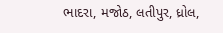ભાદરા, મજોઠ, લતીપુર, ધ્રોલ,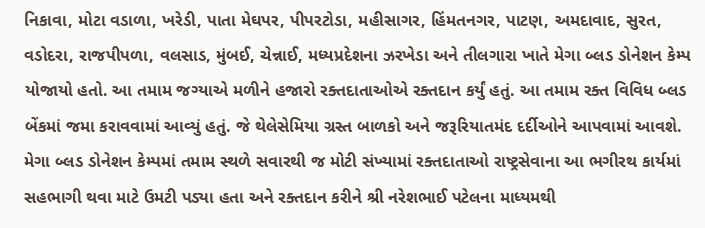નિકાવા, મોટા વડાળા, ખરેડી, પાતા મેઘપર, પીપરટોડા, મહીસાગર, હિંમતનગર, પાટણ, અમદાવાદ, સુરત, વડોદરા, રાજપીપળા, વલસાડ, મુંબઈ, ચેન્નાઈ, મધ્યપ્રદેશના ઝરખેડા અને તીલગારા ખાતે મેગા બ્લડ ડોનેશન કેમ્પ યોજાયો હતો. આ તમામ જગ્યાએ મળીને હજારો રક્તદાતાઓએ રક્તદાન કર્યું હતું. આ તમામ રક્ત વિવિધ બ્લડ બેંકમાં જમા કરાવવામાં આવ્યું હતું. જે થેલેસેમિયા ગ્રસ્ત બાળકો અને જરૂરિયાતમંદ દર્દીઓને આપવામાં આવશે. મેગા બ્લડ ડોનેશન કેમ્પમાં તમામ સ્થળે સવારથી જ મોટી સંખ્યામાં રક્તદાતાઓ રાષ્ટ્રસેવાના આ ભગીરથ કાર્યમાં સહભાગી થવા માટે ઉમટી પડ્યા હતા અને રક્તદાન કરીને શ્રી નરેશભાઈ પટેલના માધ્યમથી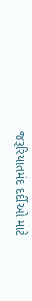જરૂરિયાતમંદ દર્દીઓ માટે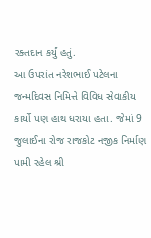રક્તદાન કર્યું હતું.
આ ઉપરાંત નરેશભાઈ પટેલના જન્મદિવસ નિમિત્તે વિવિધ સેવાકીય કાર્યો પણ હાથ ધરાયા હતા. જેમાં 9 જુલાઈના રોજ રાજકોટ નજીક નિર્માણ પામી રહેલ શ્રી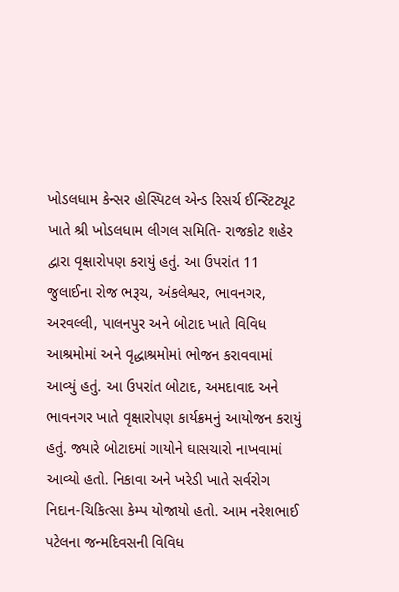ખોડલધામ કેન્સર હોસ્પિટલ એન્ડ રિસર્ચ ઈન્સ્ટિટ્યૂટ ખાતે શ્રી ખોડલધામ લીગલ સમિતિ- રાજકોટ શહેર દ્વારા વૃક્ષારોપણ કરાયું હતું. આ ઉપરાંત 11 જુલાઈના રોજ ભરૂચ, અંકલેશ્વર, ભાવનગર, અરવલ્લી, પાલનપુર અને બોટાદ ખાતે વિવિધ આશ્રમોમાં અને વૃદ્ધાશ્રમોમાં ભોજન કરાવવામાં આવ્યું હતું. આ ઉપરાંત બોટાદ, અમદાવાદ અને ભાવનગર ખાતે વૃક્ષારોપણ કાર્યક્રમનું આયોજન કરાયું હતું. જ્યારે બોટાદમાં ગાયોને ઘાસચારો નાખવામાં આવ્યો હતો. નિકાવા અને ખરેડી ખાતે સર્વરોગ નિદાન-ચિકિત્સા કેમ્પ યોજાયો હતો. આમ નરેશભાઈ પટેલના જન્મદિવસની વિવિધ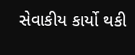સેવાકીય કાર્યો થકી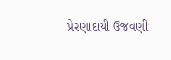પ્રેરણાદાયી ઉજવણી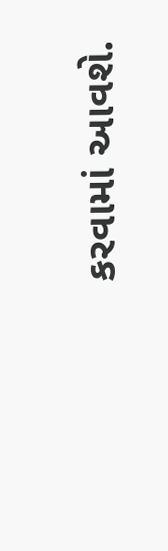કરવામાં આવશે.